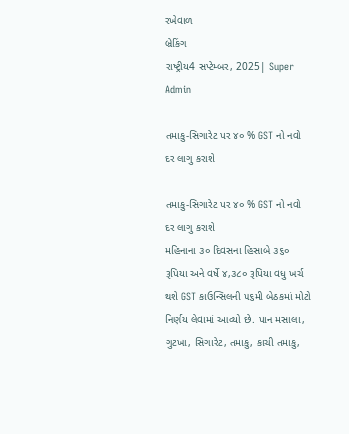રખેવાળ
બ્રેકિંગ
રાષ્ટ્રીય4 સપ્ટેમ્બર, 2025| Super Admin

તમાકુ-સિગારેટ પર ૪૦ % GST નો નવો દર લાગુ કરાશે

તમાકુ-સિગારેટ પર ૪૦ % GST નો નવો દર લાગુ કરાશે
મહિનાના ૩૦ દિવસના હિસાબે ૩૬૦ રૂપિયા અને વર્ષે ૪,૩૮૦ રૂપિયા વધુ ખર્ચ થશે GST કાઉન્‍સિલની ૫૬મી બેઠકમાં મોટો નિર્ણય લેવામાં આવ્‍યો છે. પાન મસાલા, ગુટખા, સિગારેટ, તમાકુ, કાચી તમાકુ,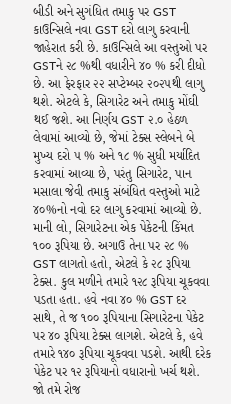બીડી અને સુગંધિત તમાકુ પર GST કાઉન્‍સિલે નવા GST દરો લાગુ કરવાની જાહેરાત કરી છે. કાઉન્‍સિલે આ વસ્‍તુઓ પર GSTને ૨૮ %થી વધારીને ૪૦ % કરી દીધો છે. આ ફેરફાર ૨૨ સપ્‍ટેમ્‍બર ૨૦૨૫થી લાગુ થશે. એટલે કે, સિગારેટ અને તમાકુ મોંઘી થઈ જશે. આ નિર્ણય GST ૨.૦ હેઠળ લેવામાં આવ્‍યો છે, જેમાં ટેક્‍સ સ્‍લેબને બે મુખ્‍ય દરો ૫ % અને ૧૮ % સુધી મર્યાદિત કરવામાં આવ્‍યા છે, પરંતુ સિગારેટ, પાન મસાલા જેવી તમાકુ સંબંધિત વસ્‍તુઓ માટે ૪૦%નો નવો દર લાગુ કરવામાં આવ્‍યો છે. માની લો, સિગારેટના એક પેકેટની કિંમત ૧૦૦ રૂપિયા છે. અગાઉ તેના પર ૨૮ % GST લાગતો હતો, એટલે કે ૨૮ રૂપિયા ટેક્‍સ. કુલ મળીને તમારે ૧૨૮ રૂપિયા ચૂકવવા પડતા હતા. હવે નવા ૪૦ % GST દર સાથે, તે જ ૧૦૦ રૂપિયાના સિગારેટના પેકેટ પર ૪૦ રૂપિયા ટેક્‍સ લાગશે. એટલે કે, હવે તમારે ૧૪૦ રૂપિયા ચૂકવવા પડશે. આથી દરેક પેકેટ પર ૧૨ રૂપિયાનો વધારાનો ખર્ચ થશે. જો તમે રોજ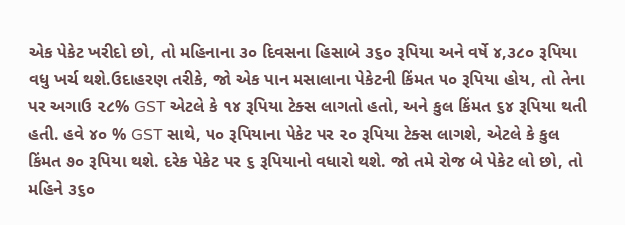એક પેકેટ ખરીદો છો, તો મહિનાના ૩૦ દિવસના હિસાબે ૩૬૦ રૂપિયા અને વર્ષે ૪,૩૮૦ રૂપિયા વધુ ખર્ચ થશે.ઉદાહરણ તરીકે, જો એક પાન મસાલાના પેકેટની કિંમત ૫૦ રૂપિયા હોય, તો તેના પર અગાઉ ૨૮% GST એટલે કે ૧૪ રૂપિયા ટેક્‍સ લાગતો હતો, અને કુલ કિંમત ૬૪ રૂપિયા થતી હતી. હવે ૪૦ % GST સાથે, ૫૦ રૂપિયાના પેકેટ પર ૨૦ રૂપિયા ટેક્‍સ લાગશે, એટલે કે કુલ કિંમત ૭૦ રૂપિયા થશે. દરેક પેકેટ પર ૬ રૂપિયાનો વધારો થશે. જો તમે રોજ બે પેકેટ લો છો, તો મહિને ૩૬૦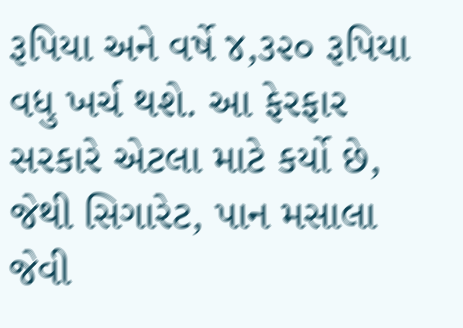રૂપિયા અને વર્ષે ૪,૩૨૦ રૂપિયા વધુ ખર્ચ થશે. આ ફેરફાર સરકારે એટલા માટે કર્યો છે, જેથી સિગારેટ, પાન મસાલા જેવી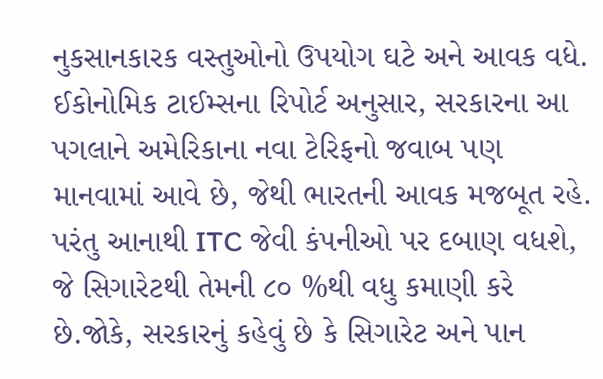નુકસાનકારક વસ્‍તુઓનો ઉપયોગ ઘટે અને આવક વધે. ઈકોનોમિક ટાઈમ્‍સના રિપોર્ટ અનુસાર, સરકારના આ પગલાને અમેરિકાના નવા ટેરિફનો જવાબ પણ માનવામાં આવે છે, જેથી ભારતની આવક મજબૂત રહે. પરંતુ આનાથી ITC જેવી કંપનીઓ પર દબાણ વધશે, જે સિગારેટથી તેમની ૮૦ %થી વધુ કમાણી કરે છે.જોકે, સરકારનું કહેવું છે કે સિગારેટ અને પાન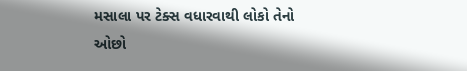મસાલા પર ટેક્‍સ વધારવાથી લોકો તેનો ઓછો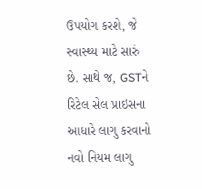ઉપયોગ કરશે, જે સ્‍વાસ્‍થ્‍ય માટે સારું છે. સાથે જ, GSTને રિટેલ સેલ પ્રાઇસના આધારે લાગુ કરવાનો નવો નિયમ લાગુ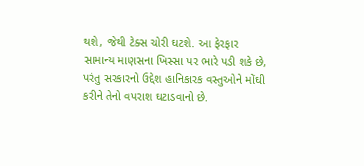થશે, જેથી ટેક્‍સ ચોરી ઘટશે. આ ફેરફાર સામાન્‍ય માણસના ખિસ્‍સા પર ભારે પડી શકે છે, પરંતુ સરકારનો ઉદ્દેશ હાનિકારક વસ્‍તુઓને મોંઘી કરીને તેનો વપરાશ ઘટાડવાનો છે.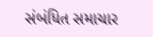સંબંધિત સમાચાર